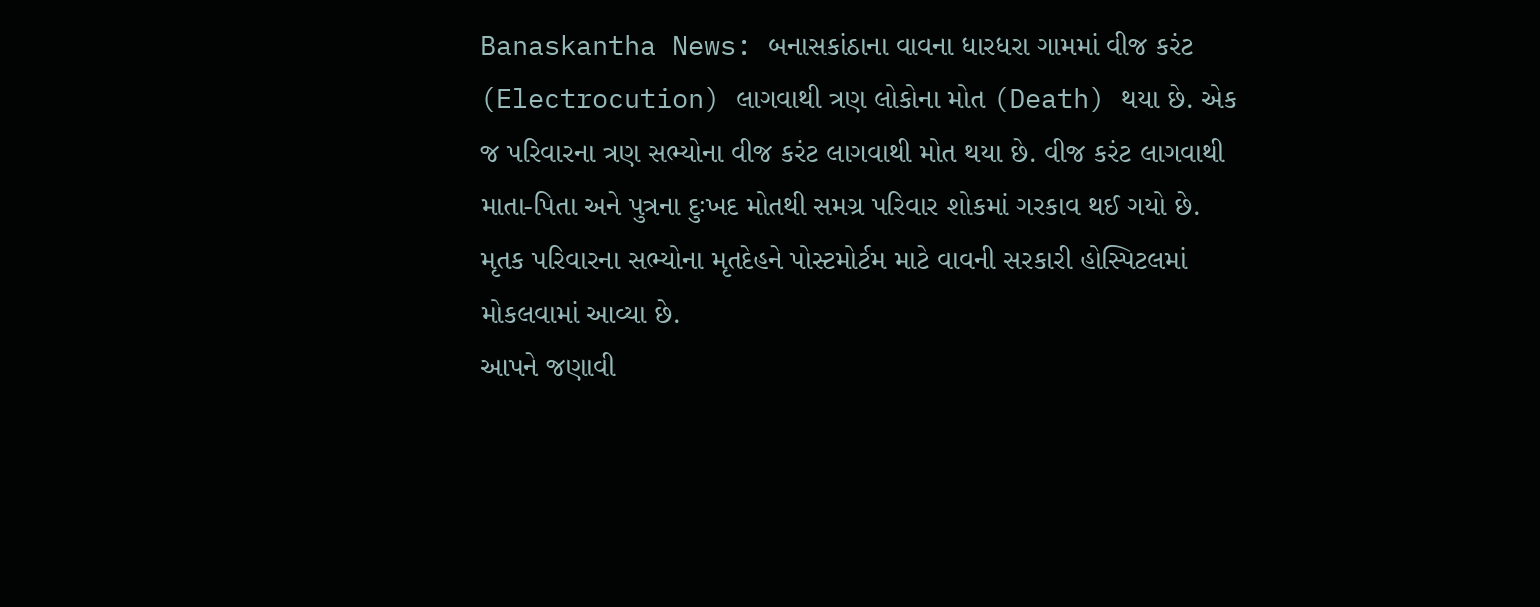Banaskantha News: બનાસકાંઠાના વાવના ધારધરા ગામમાં વીજ કરંટ (Electrocution) લાગવાથી ત્રણ લોકોના મોત (Death) થયા છે. એક જ પરિવારના ત્રણ સભ્યોના વીજ કરંટ લાગવાથી મોત થયા છે. વીજ કરંટ લાગવાથી માતા-પિતા અને પુત્રના દુઃખદ મોતથી સમગ્ર પરિવાર શોકમાં ગરકાવ થઈ ગયો છે. મૃતક પરિવારના સભ્યોના મૃતદેહને પોસ્ટમોર્ટમ માટે વાવની સરકારી હોસ્પિટલમાં મોકલવામાં આવ્યા છે.
આપને જણાવી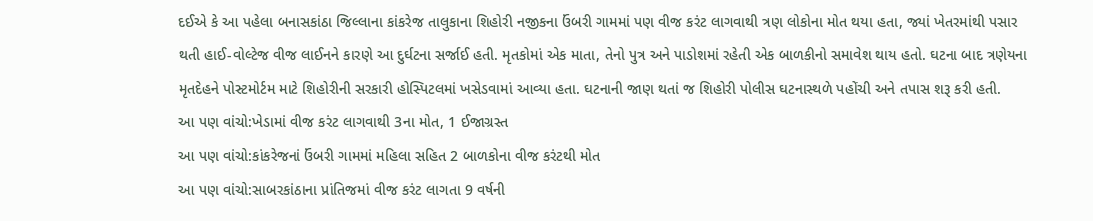દઈએ કે આ પહેલા બનાસકાંઠા જિલ્લાના કાંકરેજ તાલુકાના શિહોરી નજીકના ઉંબરી ગામમાં પણ વીજ કરંટ લાગવાથી ત્રણ લોકોના મોત થયા હતા, જ્યાં ખેતરમાંથી પસાર થતી હાઈ-વોલ્ટેજ વીજ લાઈનને કારણે આ દુર્ઘટના સર્જાઈ હતી. મૃતકોમાં એક માતા, તેનો પુત્ર અને પાડોશમાં રહેતી એક બાળકીનો સમાવેશ થાય હતો. ઘટના બાદ ત્રણેયના મૃતદેહને પોસ્ટમોર્ટમ માટે શિહોરીની સરકારી હોસ્પિટલમાં ખસેડવામાં આવ્યા હતા. ઘટનાની જાણ થતાં જ શિહોરી પોલીસ ઘટનાસ્થળે પહોંચી અને તપાસ શરૂ કરી હતી.
આ પણ વાંચો:ખેડામાં વીજ કરંટ લાગવાથી 3ના મોત, 1 ઈજાગ્રસ્ત
આ પણ વાંચો:કાંકરેજનાં ઉંબરી ગામમાં મહિલા સહિત 2 બાળકોના વીજ કરંટથી મોત
આ પણ વાંચો:સાબરકાંઠાના પ્રાંતિજમાં વીજ કરંટ લાગતા 9 વર્ષની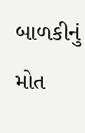બાળકીનું મોત